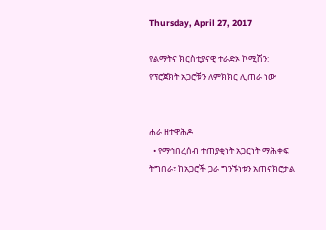Thursday, April 27, 2017

የልማትና ክርስቲያናዊ ተራድኦ ኮሚሽን: የፕሮጀክት አጋሮቹን ለምክክር ሊጠራ ነው


ሐራ ዘተዋሕዶ
  • የማኅበረሰብ ተጠያቂነት አጋርነት ማሕቀፍ ትግበራ፣ ከአጋሮች ጋራ ግንኙነቱን አጠናክሮታል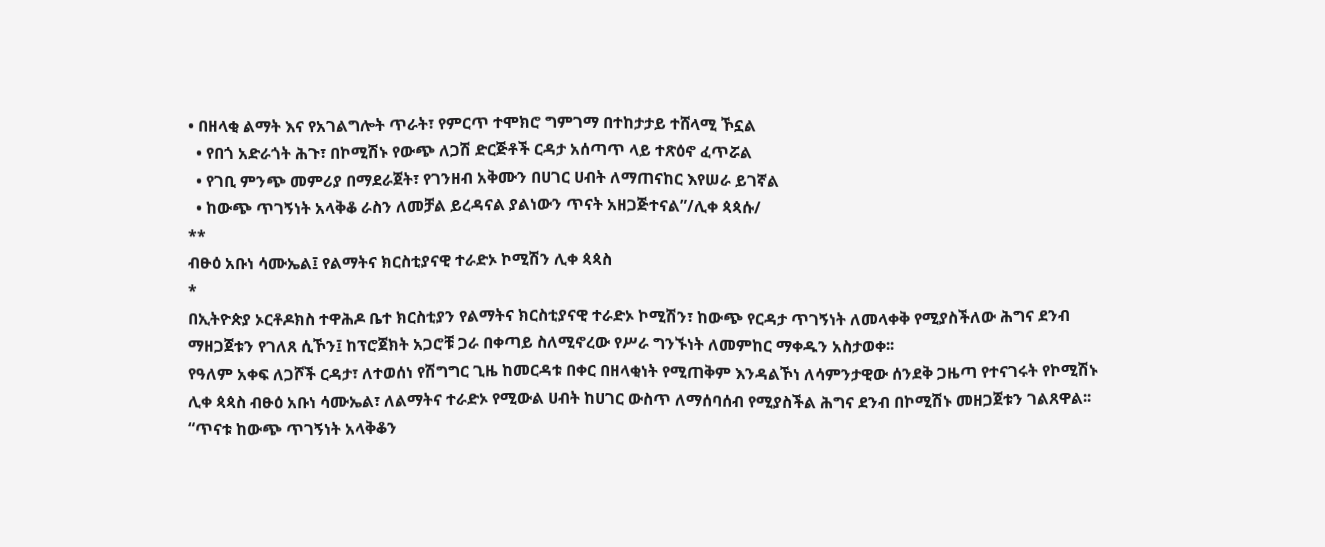• በዘላቂ ልማት እና የአገልግሎት ጥራት፣ የምርጥ ተሞክሮ ግምገማ በተከታታይ ተሸላሚ ኾኗል
  • የበጎ አድራጎት ሕጉ፣ በኮሚሽኑ የውጭ ለጋሽ ድርጅቶች ርዳታ አሰጣጥ ላይ ተጽዕኖ ፈጥሯል
  • የገቢ ምንጭ መምሪያ በማደራጀት፣ የገንዘብ አቅሙን በሀገር ሀብት ለማጠናከር እየሠራ ይገኛል
  • ከውጭ ጥገኝነት አላቅቆ ራስን ለመቻል ይረዳናል ያልነውን ጥናት አዘጋጅተናል”/ሊቀ ጳጳሱ/
**
ብፁዕ አቡነ ሳሙኤል፤ የልማትና ክርስቲያናዊ ተራድኦ ኮሚሽን ሊቀ ጳጳስ
*
በኢትዮጵያ ኦርቶዶክስ ተዋሕዶ ቤተ ክርስቲያን የልማትና ክርስቲያናዊ ተራድኦ ኮሚሽን፣ ከውጭ የርዳታ ጥገኝነት ለመላቀቅ የሚያስችለው ሕግና ደንብ ማዘጋጀቱን የገለጸ ሲኾን፤ ከፕሮጀክት አጋሮቹ ጋራ በቀጣይ ስለሚኖረው የሥራ ግንኙነት ለመምከር ማቀዱን አስታወቀ፡፡
የዓለም አቀፍ ለጋሾች ርዳታ፣ ለተወሰነ የሽግግር ጊዜ ከመርዳቱ በቀር በዘላቂነት የሚጠቅም እንዳልኾነ ለሳምንታዊው ሰንደቅ ጋዜጣ የተናገሩት የኮሚሽኑ ሊቀ ጳጳስ ብፁዕ አቡነ ሳሙኤል፣ ለልማትና ተራድኦ የሚውል ሀብት ከሀገር ውስጥ ለማሰባሰብ የሚያስችል ሕግና ደንብ በኮሚሽኑ መዘጋጀቱን ገልጸዋል፡፡
“ጥናቱ ከውጭ ጥገኝነት አላቅቆን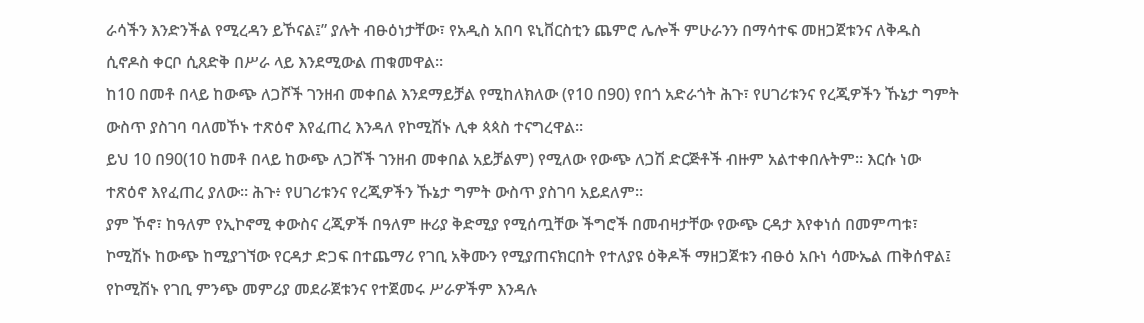ራሳችን እንድንችል የሚረዳን ይኾናል፤” ያሉት ብፁዕነታቸው፣ የአዲስ አበባ ዩኒቨርስቲን ጨምሮ ሌሎች ምሁራንን በማሳተፍ መዘጋጀቱንና ለቅዱስ ሲኖዶስ ቀርቦ ሲጸድቅ በሥራ ላይ እንደሚውል ጠቁመዋል፡፡
ከ10 በመቶ በላይ ከውጭ ለጋሾች ገንዘብ መቀበል እንደማይቻል የሚከለክለው (የ10 በ90) የበጎ አድራጎት ሕጉ፣ የሀገሪቱንና የረጂዎችን ኹኔታ ግምት ውስጥ ያስገባ ባለመኾኑ ተጽዕኖ እየፈጠረ እንዳለ የኮሚሽኑ ሊቀ ጳጳስ ተናግረዋል፡፡
ይህ 10 በ90(10 ከመቶ በላይ ከውጭ ለጋሾች ገንዘብ መቀበል አይቻልም) የሚለው የውጭ ለጋሽ ድርጅቶች ብዙም አልተቀበሉትም። እርሱ ነው ተጽዕኖ እየፈጠረ ያለው። ሕጉ፥ የሀገሪቱንና የረጂዎችን ኹኔታ ግምት ውስጥ ያስገባ አይደለም።
ያም ኾኖ፣ ከዓለም የኢኮኖሚ ቀውስና ረጂዎች በዓለም ዙሪያ ቅድሚያ የሚሰጧቸው ችግሮች በመብዛታቸው የውጭ ርዳታ እየቀነሰ በመምጣቱ፣ ኮሚሽኑ ከውጭ ከሚያገኘው የርዳታ ድጋፍ በተጨማሪ የገቢ አቅሙን የሚያጠናክርበት የተለያዩ ዕቅዶች ማዘጋጀቱን ብፁዕ አቡነ ሳሙኤል ጠቅሰዋል፤ የኮሚሽኑ የገቢ ምንጭ መምሪያ መደራጀቱንና የተጀመሩ ሥራዎችም እንዳሉ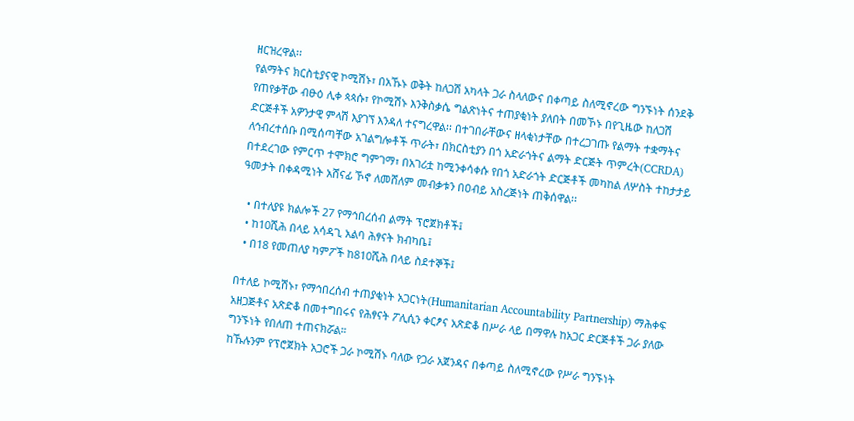ዘርዝረዋል፡፡
የልማትና ክርስቲያናዊ ኮሚሽኑ፣ በአኹኑ ወቅት ከለጋሽ አካላት ጋራ ስላለውና በቀጣይ ስለሚኖረው ግንኙነት ሰንደቅ የጠየቃቸው ብፁዕ ሊቀ ጳጳሱ፣ የኮሚሽኑ እንቅስቃሴ ግልጽነትና ተጠያቂነት ያለበት በመኾኑ በየጊዜው ከለጋሽ ድርጅቶች አዎንታዊ ምላሽ እያገኘ እንዳለ ተናግረዋል፡፡ በተገበራቸውና ዘላቂነታቸው በተረጋገጡ የልማት ተቋማትና ለኅብረተሰቡ በሚሰጣቸው አገልግሎቶች ጥራት፣ በክርስቲያን በጎ አድራጎትና ልማት ድርጅት ጥምረት(CCRDA) በተደረገው የምርጥ ተሞክሮ ግምገማ፣ በአገሪቷ ከሚንቀሳቀሱ የበጎ አድራጎት ድርጅቶች መካከል ለሦስት ተከታታይ ዓመታት በቀዳሚነት አሸናፊ ኾኖ ለመሸለም መብቃቱን በዐብይ አስረጅነት ጠቅሰዋል፡፡

  • በተለያዩ ክልሎች 27 የማኅበረሰብ ልማት ፕሮጀክቶች፤
  • ከ10ሺሕ በላይ አሳዳጊ አልባ ሕፃናት ክብካቤ፤
  • በ18 የመጠለያ ካምፖች ከ810ሺሕ በላይ ስደተኞች፤

በተለይ ኮሚሽኑ፣ የማኅበረሰብ ተጠያቂነት አጋርነት(Humanitarian Accountability Partnership) ማሕቀፍ አዘጋጅቶና አጽድቆ በመተግበሩና የሕፃናት ፖሊሲን ቀርፆና አጽድቆ በሥራ ላይ በማዋሉ ከአጋር ድርጅቶች ጋራ ያለው ግንኙነት የበለጠ ተጠናክሯል።
ከኹሉንም የፕሮጀክት አጋሮች ጋራ ኮሚሽኑ ባለው የጋራ አጀንዳና በቀጣይ ስለሚኖረው የሥራ ግንኙነት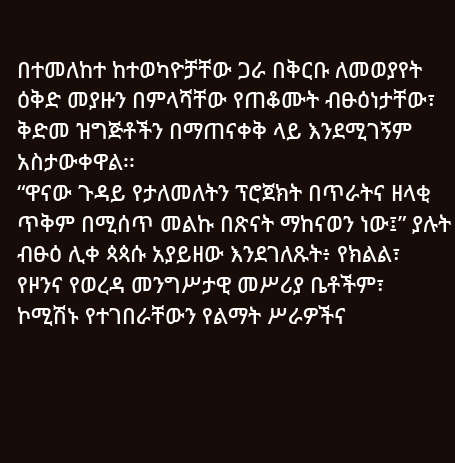በተመለከተ ከተወካዮቻቸው ጋራ በቅርቡ ለመወያየት ዕቅድ መያዙን በምላሻቸው የጠቆሙት ብፁዕነታቸው፣ ቅድመ ዝግጅቶችን በማጠናቀቅ ላይ እንደሚገኝም አስታውቀዋል፡፡
“ዋናው ጉዳይ የታለመለትን ፕሮጀክት በጥራትና ዘላቂ ጥቅም በሚሰጥ መልኩ በጽናት ማከናወን ነው፤” ያሉት ብፁዕ ሊቀ ጳጳሱ አያይዘው እንደገለጹት፥ የክልል፣ የዞንና የወረዳ መንግሥታዊ መሥሪያ ቤቶችም፣ ኮሚሽኑ የተገበራቸውን የልማት ሥራዎችና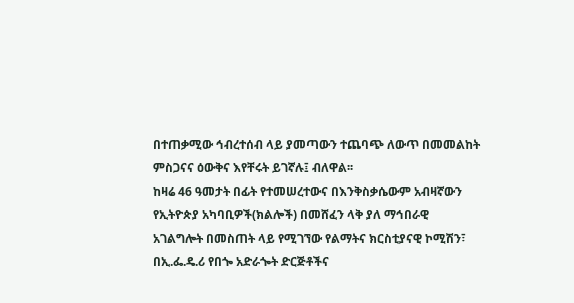በተጠቃሚው ኅብረተሰብ ላይ ያመጣውን ተጨባጭ ለውጥ በመመልከት ምስጋናና ዕውቅና እየቸሩት ይገኛሉ፤ ብለዋል፡፡
ከዛሬ 46 ዓመታት በፊት የተመሠረተውና በእንቅስቃሴውም አብዛኛውን የኢትዮጵያ አካባቢዎች(ክልሎች) በመሸፈን ላቅ ያለ ማኅበራዊ አገልግሎት በመስጠት ላይ የሚገኘው የልማትና ክርስቲያናዊ ኮሚሽን፣ በኢ.ፌ.ዴ.ሪ የበጐ አድራጐት ድርጅቶችና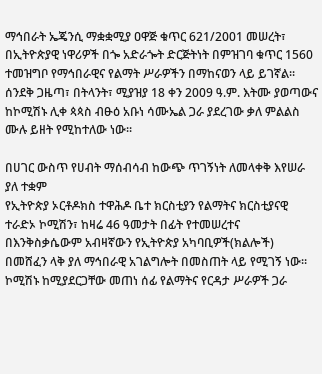ማኅበራት ኤጄንሲ ማቋቋሚያ ዐዋጅ ቁጥር 621/2001 መሠረት፣ በኢትዮጵያዊ ነዋሪዎች በጐ አድራጐት ድርጅትነት በምዝገባ ቁጥር 1560 ተመዝግቦ የማኅበራዊና የልማት ሥራዎችን በማከናወን ላይ ይገኛል፡፡
ሰንደቅ ጋዜጣ፣ በትላንት፣ ሚያዝያ 18 ቀን 2009 ዓ.ም. እትሙ ያወጣውና ከኮሚሽኑ ሊቀ ጳጳስ ብፁዕ አቡነ ሳሙኤል ጋራ ያደረገው ቃለ ምልልስ ሙሉ ይዘት የሚከተለው ነው፡፡

በሀገር ውስጥ የሀብት ማሰብሳብ ከውጭ ጥገኝነት ለመላቀቅ እየሠራ ያለ ተቋም
የኢትዮጵያ ኦርቶዶክስ ተዋሕዶ ቤተ ክርስቲያን የልማትና ክርስቲያናዊ ተራድኦ ኮሚሽን፣ ከዛሬ 46 ዓመታት በፊት የተመሠረተና በእንቅስቃሴውም አብዛኛውን የኢትዮጵያ አካባቢዎች(ክልሎች) በመሸፈን ላቅ ያለ ማኅበራዊ አገልግሎት በመስጠት ላይ የሚገኝ ነው።
ኮሚሽኑ ከሚያደርጋቸው መጠነ ሰፊ የልማትና የርዳታ ሥራዎች ጋራ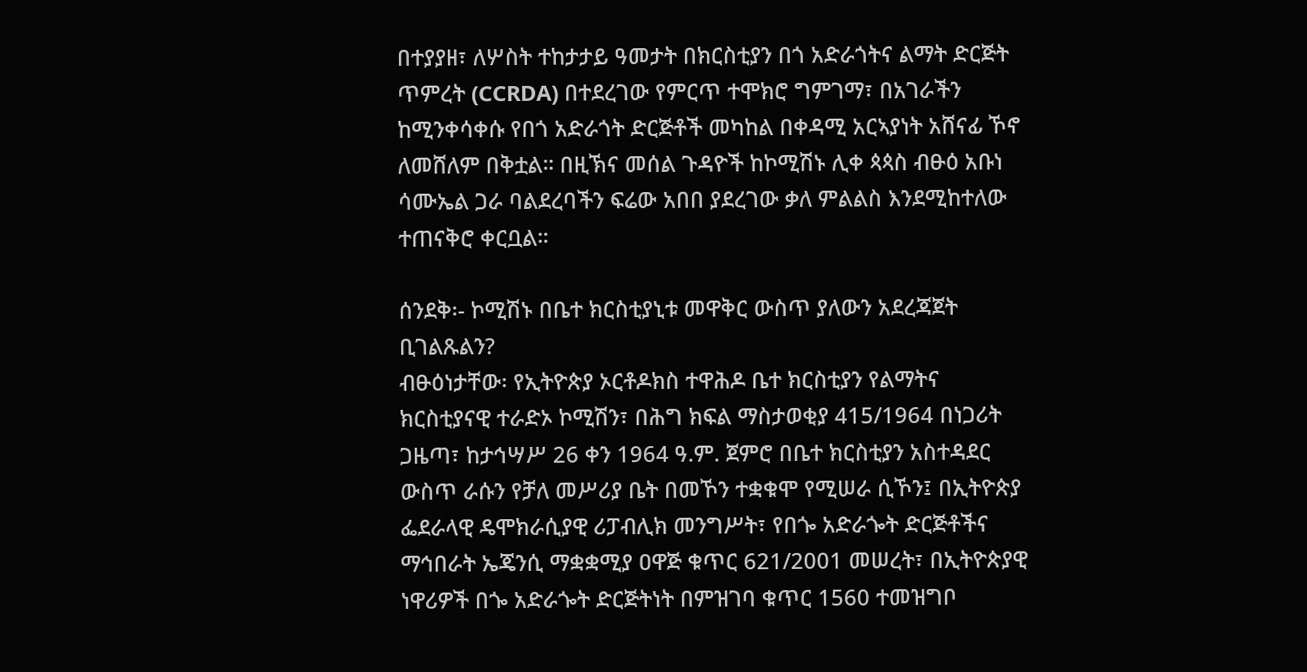በተያያዘ፣ ለሦስት ተከታታይ ዓመታት በክርስቲያን በጎ አድራጎትና ልማት ድርጅት ጥምረት (CCRDA) በተደረገው የምርጥ ተሞክሮ ግምገማ፣ በአገራችን ከሚንቀሳቀሱ የበጎ አድራጎት ድርጅቶች መካከል በቀዳሚ አርኣያነት አሸናፊ ኾኖ ለመሸለም በቅቷል። በዚኽና መሰል ጉዳዮች ከኮሚሽኑ ሊቀ ጳጳስ ብፁዕ አቡነ ሳሙኤል ጋራ ባልደረባችን ፍሬው አበበ ያደረገው ቃለ ምልልስ እንደሚከተለው ተጠናቅሮ ቀርቧል።

ሰንደቅ፡- ኮሚሽኑ በቤተ ክርስቲያኒቱ መዋቅር ውስጥ ያለውን አደረጃጀት ቢገልጹልን?
ብፁዕነታቸው፡ የኢትዮጵያ ኦርቶዶክስ ተዋሕዶ ቤተ ክርስቲያን የልማትና ክርስቲያናዊ ተራድኦ ኮሚሽን፣ በሕግ ክፍል ማስታወቂያ 415/1964 በነጋሪት ጋዜጣ፣ ከታኅሣሥ 26 ቀን 1964 ዓ.ም. ጀምሮ በቤተ ክርስቲያን አስተዳደር ውስጥ ራሱን የቻለ መሥሪያ ቤት በመኾን ተቋቁሞ የሚሠራ ሲኾን፤ በኢትዮጵያ ፌደራላዊ ዴሞክራሲያዊ ሪፓብሊክ መንግሥት፣ የበጐ አድራጐት ድርጅቶችና ማኅበራት ኤጄንሲ ማቋቋሚያ ዐዋጅ ቁጥር 621/2001 መሠረት፣ በኢትዮጵያዊ ነዋሪዎች በጐ አድራጐት ድርጅትነት በምዝገባ ቁጥር 1560 ተመዝግቦ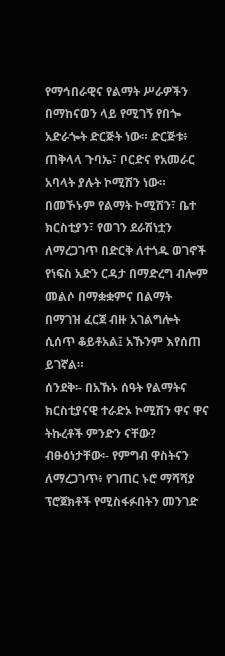የማኅበራዊና የልማት ሥራዎችን በማከናወን ላይ የሚገኝ የበጐ አድራጐት ድርጅት ነው። ድርጅቱ፥ ጠቅላላ ጉባኤ፣ ቦርድና የአመራር አባላት ያሉት ኮሚሽን ነው።
በመኾኑም የልማት ኮሚሽን፣ ቤተ ክርስቲያን፣ የወገን ደራሽነቷን ለማረጋገጥ በድርቅ ለተጎዱ ወገኖች የነፍስ አድን ርዳታ በማድረግ ብሎም መልሶ በማቋቋምና በልማት በማገዝ ፈርጀ ብዙ አገልግሎት ሲሰጥ ቆይቶአል፤ አኹንም እየሰጠ ይገኛል።
ሰንደቅ፡- በአኹኑ ሰዓት የልማትና ክርስቲያናዊ ተራድኦ ኮሚሽን ዋና ዋና ትኩረቶች ምንድን ናቸው?
ብፁዕነታቸው፡- የምግብ ዋስትናን ለማረጋገጥ፥ የገጠር ኑሮ ማሻሻያ ፕሮጀክቶች የሚስፋፉበትን መንገድ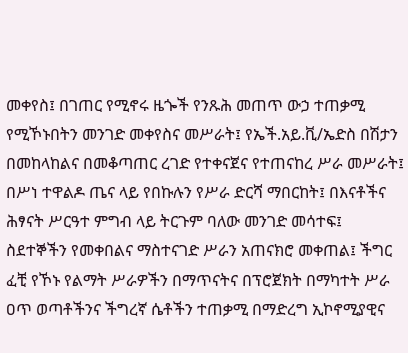መቀየስ፤ በገጠር የሚኖሩ ዜጐች የንጹሕ መጠጥ ውኃ ተጠቃሚ የሚኾኑበትን መንገድ መቀየስና መሥራት፤ የኤች.አይ.ቪ/ኤድስ በሽታን በመከላከልና በመቆጣጠር ረገድ የተቀናጀና የተጠናከረ ሥራ መሥራት፤ በሥነ ተዋልዶ ጤና ላይ የበኩሉን የሥራ ድርሻ ማበርከት፤ በእናቶችና ሕፃናት ሥርዓተ ምግብ ላይ ትርጉም ባለው መንገድ መሳተፍ፤ ስደተኞችን የመቀበልና ማስተናገድ ሥራን አጠናክሮ መቀጠል፤ ችግር ፈቺ የኾኑ የልማት ሥራዎችን በማጥናትና በፕሮጀክት በማካተት ሥራ ዐጥ ወጣቶችንና ችግረኛ ሴቶችን ተጠቃሚ በማድረግ ኢኮኖሚያዊና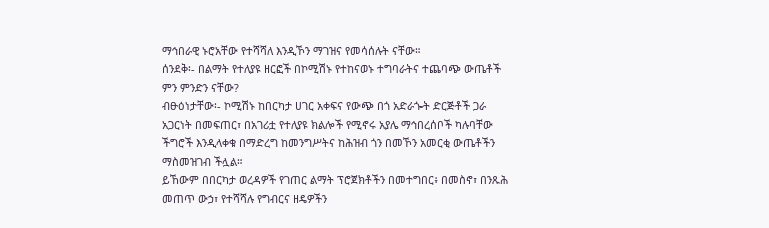ማኅበራዊ ኑሮአቸው የተሻሻለ እንዲኾን ማገዝና የመሳሰሉት ናቸው።
ሰንደቅ፡- በልማት የተለያዩ ዘርፎች በኮሚሽኑ የተከናወኑ ተግባራትና ተጨባጭ ውጤቶች ምን ምንድን ናቸው?
ብፁዕነታቸው፡- ኮሚሽኑ ከበርካታ ሀገር አቀፍና የውጭ በጎ አድራጐት ድርጅቶች ጋራ አጋርነት በመፍጠር፣ በአገሪቷ የተለያዩ ክልሎች የሚኖሩ አያሌ ማኅበረሰቦች ካሉባቸው ችግሮች እንዲላቀቁ በማድረግ ከመንግሥትና ከሕዝብ ጎን በመኾን አመርቂ ውጤቶችን ማስመዝገብ ችሏል።
ይኸውም በበርካታ ወረዳዎች የገጠር ልማት ፕሮጀክቶችን በመተግበር፥ በመስኖ፣ በንጹሕ መጠጥ ውኃ፣ የተሻሻሉ የግብርና ዘዴዎችን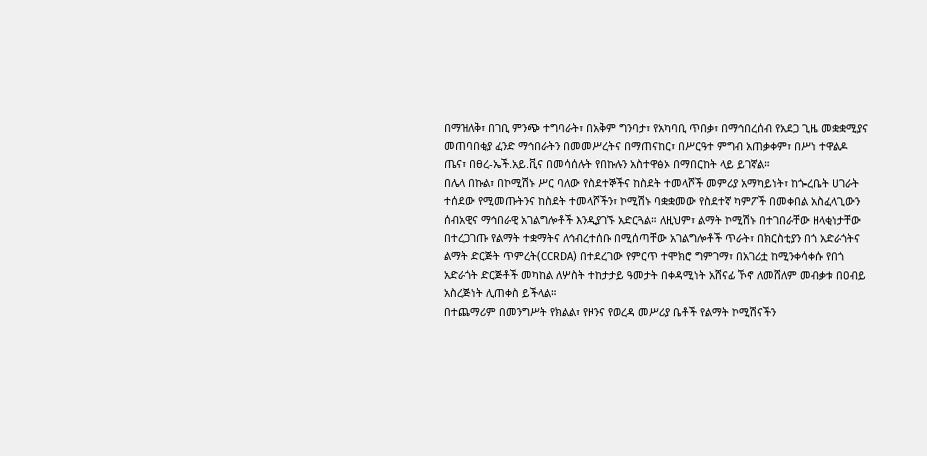በማዝለቅ፣ በገቢ ምንጭ ተግባራት፣ በአቅም ግንባታ፣ የአካባቢ ጥበቃ፣ በማኅበረሰብ የአደጋ ጊዜ መቋቋሚያና መጠባበቂያ ፈንድ ማኅበራትን በመመሥረትና በማጠናከር፣ በሥርዓተ ምግብ አጠቃቀም፣ በሥነ ተዋልዶ ጤና፣ በፀረ-ኤች.አይ.ቪና በመሳሰሉት የበኩሉን አስተዋፅኦ በማበርከት ላይ ይገኛል።
በሌላ በኩል፣ በኮሚሽኑ ሥር ባለው የስደተኞችና ከስደት ተመላሾች መምሪያ አማካይነት፣ ከጐረቤት ሀገራት ተሰደው የሚመጡትንና ከስደት ተመላሾችን፣ ኮሚሽኑ ባቋቋመው የስደተኛ ካምፖች በመቀበል አስፈላጊውን ሰብአዊና ማኅበራዊ አገልግሎቶች እንዲያገኙ አድርጓል። ለዚህም፣ ልማት ኮሚሽኑ በተገበራቸው ዘላቂነታቸው በተረጋገጡ የልማት ተቋማትና ለኅብረተሰቡ በሚሰጣቸው አገልግሎቶች ጥራት፣ በክርስቲያን በጎ አድራጎትና ልማት ድርጅት ጥምረት(CCRDA) በተደረገው የምርጥ ተሞክሮ ግምገማ፣ በአገሪቷ ከሚንቀሳቀሱ የበጎ አድራጎት ድርጅቶች መካከል ለሦስት ተከታታይ ዓመታት በቀዳሚነት አሸናፊ ኾኖ ለመሸለም መብቃቱ በዐብይ አስረጅነት ሊጠቀስ ይችላል።
በተጨማሪም በመንግሥት የክልል፣ የዞንና የወረዳ መሥሪያ ቤቶች የልማት ኮሚሽናችን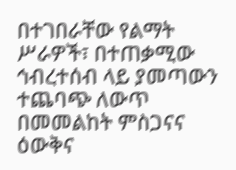በተገበራቸው የልማት ሥራዎች፣ በተጠቃሚው ኅብረተሰብ ላይ ያመጣውን ተጨባጭ ለውጥ በመመልከት ምስጋናና ዕውቅና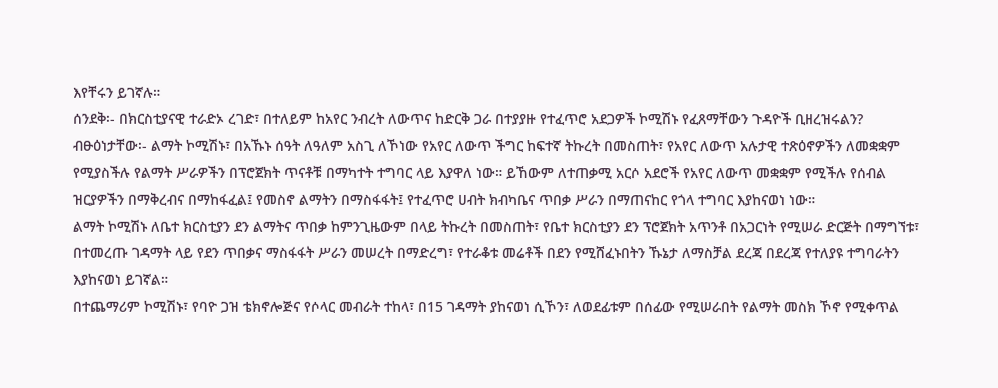እየቸሩን ይገኛሉ።
ሰንደቅ፡- በክርስቲያናዊ ተራድኦ ረገድ፣ በተለይም ከአየር ንብረት ለውጥና ከድርቅ ጋራ በተያያዙ የተፈጥሮ አደጋዎች ኮሚሽኑ የፈጸማቸውን ጉዳዮች ቢዘረዝሩልን?
ብፁዕነታቸው፡- ልማት ኮሚሽኑ፣ በአኹኑ ሰዓት ለዓለም አስጊ ለኾነው የአየር ለውጥ ችግር ከፍተኛ ትኩረት በመስጠት፣ የአየር ለውጥ አሉታዊ ተጽዕኖዎችን ለመቋቋም የሚያስችሉ የልማት ሥራዎችን በፕሮጀክት ጥናቶቹ በማካተት ተግባር ላይ እያዋለ ነው። ይኸውም ለተጠቃሚ አርሶ አደሮች የአየር ለውጥ መቋቋም የሚችሉ የሰብል ዝርያዎችን በማቅረብና በማከፋፈል፤ የመስኖ ልማትን በማስፋፋት፤ የተፈጥሮ ሀብት ክብካቤና ጥበቃ ሥራን በማጠናከር የጎላ ተግባር እያከናወነ ነው።
ልማት ኮሚሽኑ ለቤተ ክርስቲያን ደን ልማትና ጥበቃ ከምንጊዜውም በላይ ትኩረት በመስጠት፣ የቤተ ክርስቲያን ደን ፕሮጀክት አጥንቶ በአጋርነት የሚሠራ ድርጅት በማግኘቱ፣ በተመረጡ ገዳማት ላይ የደን ጥበቃና ማስፋፋት ሥራን መሠረት በማድረግ፣ የተራቆቱ መሬቶች በደን የሚሸፈኑበትን ኹኔታ ለማስቻል ደረጃ በደረጃ የተለያዩ ተግባራትን እያከናወነ ይገኛል።
በተጨማሪም ኮሚሽኑ፣ የባዮ ጋዝ ቴክኖሎጅና የሶላር መብራት ተከላ፣ በ15 ገዳማት ያከናወነ ሲኾን፣ ለወደፊቱም በሰፊው የሚሠራበት የልማት መስክ ኾኖ የሚቀጥል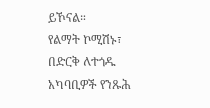ይኾናል።
የልማት ኮሚሽኑ፣ በድርቅ ለተጎዱ አካባቢዎች የንጹሕ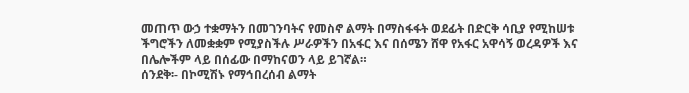መጠጥ ውኃ ተቋማትን በመገንባትና የመስኖ ልማት በማስፋፋት ወደፊት በድርቅ ሳቢያ የሚከሠቱ ችግሮችን ለመቋቋም የሚያስችሉ ሥራዎችን በአፋር እና በሰሜን ሸዋ የአፋር አዋሳኝ ወረዳዎች እና በሌሎችም ላይ በሰፊው በማከናወን ላይ ይገኛል።
ሰንደቅ፡- በኮሚሽኑ የማኅበረሰብ ልማት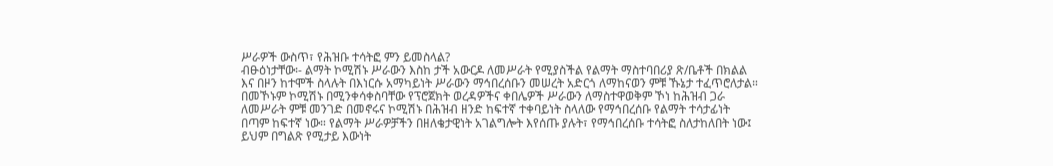ሥራዎች ውስጥ፣ የሕዝቡ ተሳትፎ ምን ይመስላል?
ብፁዕነታቸው፡- ልማት ኮሚሽኑ ሥራውን እስከ ታች አውርዶ ለመሥራት የሚያስችል የልማት ማስተባበሪያ ጽ/ቤቶች በክልል እና በዞን ከተሞች ስላሉት በእነርሱ አማካይነት ሥራውን ማኅበረሰቡን መሠረት አድርጎ ለማከናወን ምቹ ኹኔታ ተፈጥሮለታል። በመኾኑም ኮሚሽኑ በሚንቀሳቀስባቸው የፕሮጀክት ወረዳዎችና ቀበሌዎች ሥራውን ለማስተዋወቅም ኾነ ከሕዝብ ጋራ ለመሥራት ምቹ መንገድ በመኖሩና ኮሚሽኑ በሕዝብ ዘንድ ከፍተኛ ተቀባይነት ስላለው የማኅበረሰቡ የልማት ተሳታፊነት በጣም ከፍተኛ ነው። የልማት ሥራዎቻችን በዘለቄታዊነት አገልግሎት እየሰጡ ያሉት፣ የማኅበረሰቡ ተሳትፎ ስለታከለበት ነው፤ ይህም በግልጽ የሚታይ እውነት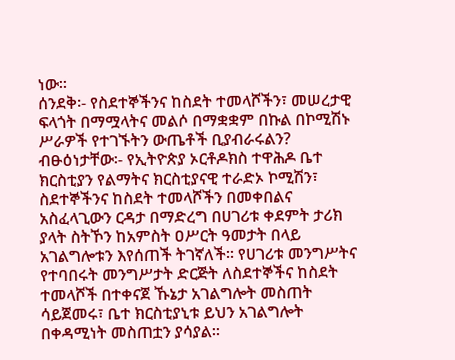ነው።
ሰንደቅ፡- የስደተኞችንና ከስደት ተመላሾችን፣ መሠረታዊ ፍላጎት በማሟላትና መልሶ በማቋቋም በኩል በኮሚሽኑ ሥራዎች የተገኙትን ውጤቶች ቢያብራሩልን?
ብፁዕነታቸው፡- የኢትዮጵያ ኦርቶዶክስ ተዋሕዶ ቤተ ክርስቲያን የልማትና ክርስቲያናዊ ተራድኦ ኮሚሽን፣ ስደተኞችንና ከስደት ተመላሾችን በመቀበልና አስፈላጊውን ርዳታ በማድረግ በሀገሪቱ ቀደምት ታሪክ ያላት ስትኾን ከአምስት ዐሥርት ዓመታት በላይ አገልግሎቱን እየሰጠች ትገኛለች። የሀገሪቱ መንግሥትና የተባበሩት መንግሥታት ድርጅት ለስደተኞችና ከስደት ተመላሾች በተቀናጀ ኹኔታ አገልግሎት መስጠት ሳይጀመሩ፣ ቤተ ክርስቲያኒቱ ይህን አገልግሎት በቀዳሚነት መስጠቷን ያሳያል።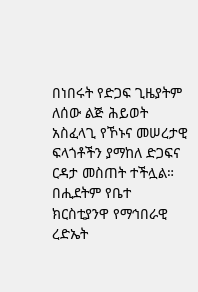በነበሩት የድጋፍ ጊዜያትም ለሰው ልጅ ሕይወት አስፈላጊ የኾኑና መሠረታዊ ፍላጎቶችን ያማከለ ድጋፍና ርዳታ መስጠት ተችሏል።
በሒደትም የቤተ ክርስቲያንዋ የማኅበራዊ ረድኤት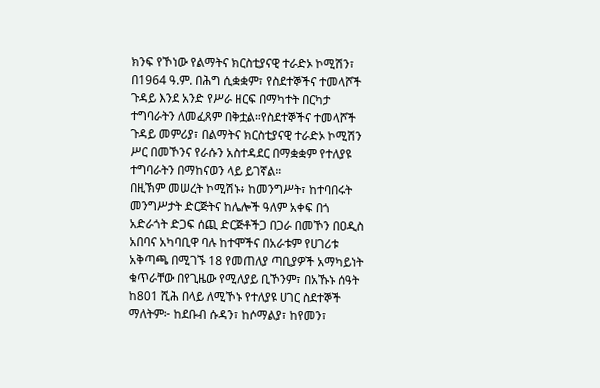ክንፍ የኾነው የልማትና ክርስቲያናዊ ተራድኦ ኮሚሽን፣ በ1964 ዓ.ም. በሕግ ሲቋቋም፣ የስደተኞችና ተመላሾች ጉዳይ እንደ አንድ የሥራ ዘርፍ በማካተት በርካታ ተግባራትን ለመፈጸም በቅቷል።የስደተኞችና ተመላሾች ጉዳይ መምሪያ፣ በልማትና ክርስቲያናዊ ተራድኦ ኮሚሽን ሥር በመኾንና የራሱን አስተዳደር በማቋቋም የተለያዩ ተግባራትን በማከናወን ላይ ይገኛል።
በዚኽም መሠረት ኮሚሽኑ፥ ከመንግሥት፣ ከተባበሩት መንግሥታት ድርጅትና ከሌሎች ዓለም አቀፍ በጎ አድራጎት ድጋፍ ሰጪ ድርጅቶችጋ በጋራ በመኾን በዐዲስ አበባና አካባቢዋ ባሉ ከተሞችና በአራቱም የሀገሪቱ አቅጣጫ በሚገኙ 18 የመጠለያ ጣቢያዎች አማካይነት ቁጥራቸው በየጊዜው የሚለያይ ቢኾንም፣ በአኹኑ ሰዓት ከ801 ሺሕ በላይ ለሚኾኑ የተለያዩ ሀገር ስደተኞች ማለትም፦ ከደቡብ ሱዳን፣ ከሶማልያ፣ ከየመን፣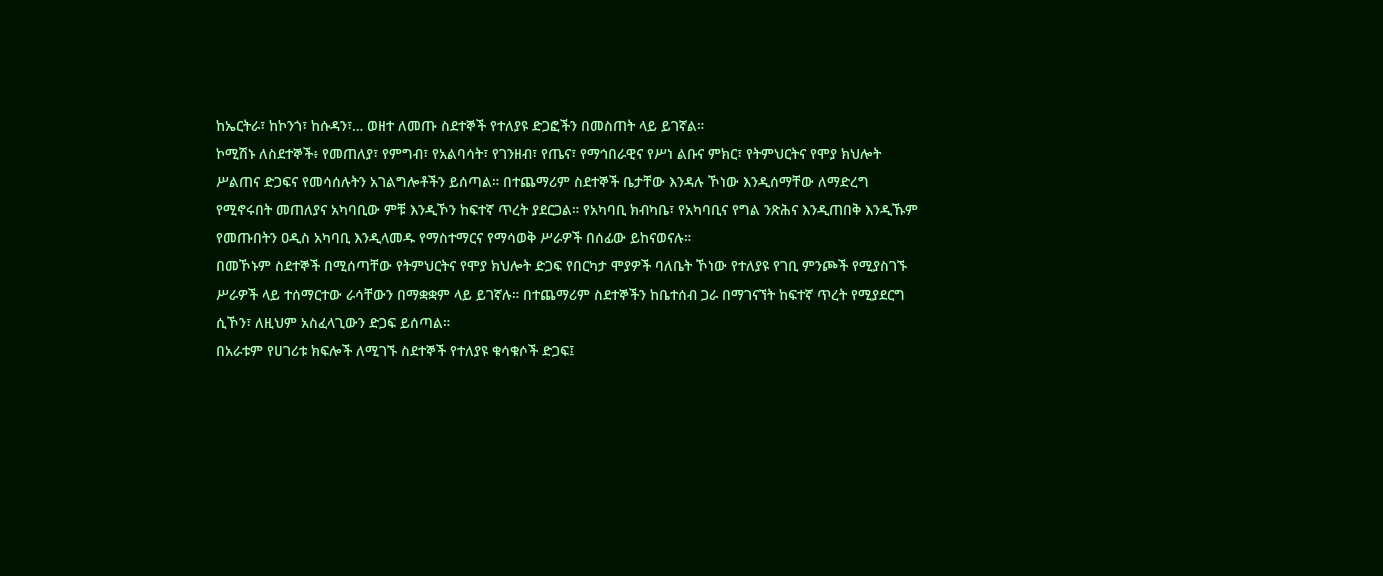ከኤርትራ፣ ከኮንጎ፣ ከሱዳን፣… ወዘተ ለመጡ ስደተኞች የተለያዩ ድጋፎችን በመስጠት ላይ ይገኛል።
ኮሚሽኑ ለስደተኞች፥ የመጠለያ፣ የምግብ፣ የአልባሳት፣ የገንዘብ፣ የጤና፣ የማኅበራዊና የሥነ ልቡና ምክር፣ የትምህርትና የሞያ ክህሎት ሥልጠና ድጋፍና የመሳሰሉትን አገልግሎቶችን ይሰጣል። በተጨማሪም ስደተኞች ቤታቸው እንዳሉ ኾነው እንዲሰማቸው ለማድረግ የሚኖሩበት መጠለያና አካባቢው ምቹ እንዲኾን ከፍተኛ ጥረት ያደርጋል። የአካባቢ ክብካቤ፣ የአካባቢና የግል ንጽሕና እንዲጠበቅ እንዲኹም የመጡበትን ዐዲስ አካባቢ እንዲላመዱ የማስተማርና የማሳወቅ ሥራዎች በሰፊው ይከናወናሉ።
በመኾኑም ስደተኞች በሚሰጣቸው የትምህርትና የሞያ ክህሎት ድጋፍ የበርካታ ሞያዎች ባለቤት ኾነው የተለያዩ የገቢ ምንጮች የሚያስገኙ ሥራዎች ላይ ተሰማርተው ራሳቸውን በማቋቋም ላይ ይገኛሉ። በተጨማሪም ስደተኞችን ከቤተሰብ ጋራ በማገናኘት ከፍተኛ ጥረት የሚያደርግ ሲኾን፣ ለዚህም አስፈላጊውን ድጋፍ ይሰጣል።
በአራቱም የሀገሪቱ ክፍሎች ለሚገኙ ስደተኞች የተለያዩ ቁሳቁሶች ድጋፍ፤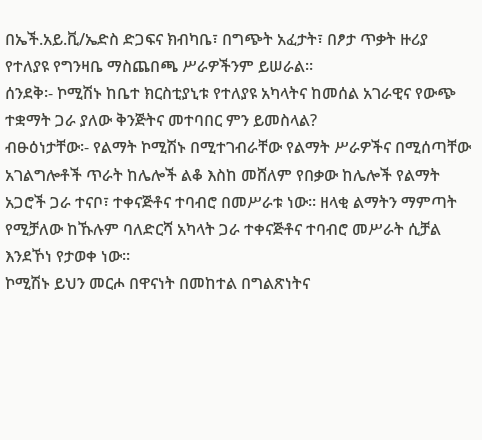በኤች.አይ.ቪ/ኤድስ ድጋፍና ክብካቤ፣ በግጭት አፈታት፣ በፆታ ጥቃት ዙሪያ የተለያዩ የግንዛቤ ማስጨበጫ ሥራዎችንም ይሠራል።
ሰንደቅ፡- ኮሚሽኑ ከቤተ ክርስቲያኒቱ የተለያዩ አካላትና ከመሰል አገራዊና የውጭ ተቋማት ጋራ ያለው ቅንጅትና መተባበር ምን ይመስላል?
ብፁዕነታቸው፡- የልማት ኮሚሽኑ በሚተገብራቸው የልማት ሥራዎችና በሚሰጣቸው አገልግሎቶች ጥራት ከሌሎች ልቆ እስከ መሸለም የበቃው ከሌሎች የልማት አጋሮች ጋራ ተናቦ፣ ተቀናጅቶና ተባብሮ በመሥራቱ ነው። ዘላቂ ልማትን ማምጣት የሚቻለው ከኹሉም ባለድርሻ አካላት ጋራ ተቀናጅቶና ተባብሮ መሥራት ሲቻል እንደኾነ የታወቀ ነው።
ኮሚሽኑ ይህን መርሖ በዋናነት በመከተል በግልጽነትና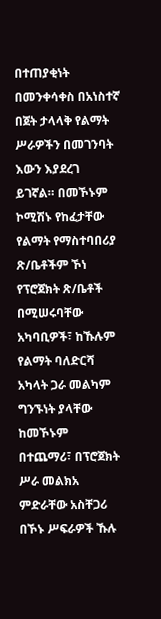በተጠያቂነት በመንቀሳቀስ በአነስተኛ በጀት ታላላቅ የልማት ሥራዎችን በመገንባት እውን እያደረገ ይገኛል። በመኾኑም ኮሚሽኑ የከፈታቸው የልማት የማስተባበሪያ ጽ/ቤቶችም ኾነ የፕሮጀክት ጽ/ቤቶች በሚሠሩባቸው አካባቢዎች፣ ከኹሉም የልማት ባለድርሻ አካላት ጋራ መልካም ግንኙነት ያላቸው ከመኾኑም በተጨማሪ፣ በፕሮጀክት ሥራ መልክአ ምድራቸው አስቸጋሪ በኾኑ ሥፍራዎች ኹሉ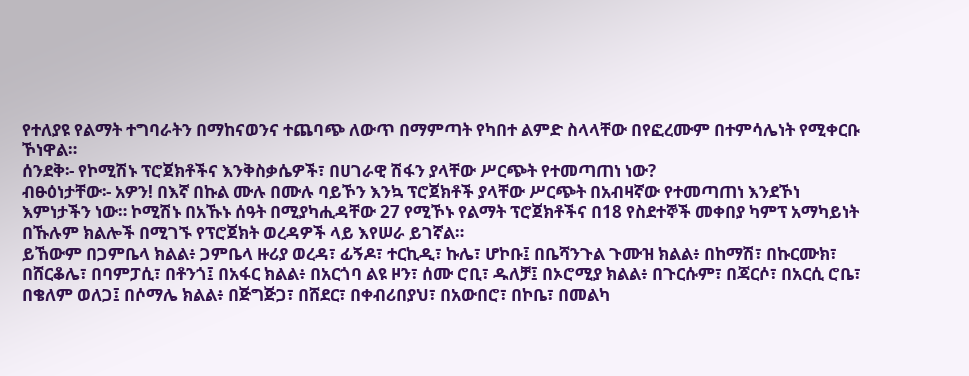የተለያዩ የልማት ተግባራትን በማከናወንና ተጨባጭ ለውጥ በማምጣት የካበተ ልምድ ስላላቸው በየፎረሙም በተምሳሌነት የሚቀርቡ ኾነዋል።
ሰንደቅ፡- የኮሚሽኑ ፕሮጀክቶችና እንቅስቃሴዎች፣ በሀገራዊ ሽፋን ያላቸው ሥርጭት የተመጣጠነ ነው?
ብፁዕነታቸው፡- አዎን! በእኛ በኩል ሙሉ በሙሉ ባይኾን እንኳ ፕሮጀክቶች ያላቸው ሥርጭት በአብዛኛው የተመጣጠነ እንደኾነ እምነታችን ነው። ኮሚሽኑ በአኹኑ ሰዓት በሚያካሒዳቸው 27 የሚኾኑ የልማት ፕሮጀክቶችና በ18 የስደተኞች መቀበያ ካምፕ አማካይነት በኹሉም ክልሎች በሚገኙ የፕሮጀክት ወረዳዎች ላይ እየሠራ ይገኛል።
ይኸውም በጋምቤላ ክልል፥ ጋምቤላ ዙሪያ ወረዳ፣ ፊኝዶ፣ ተርኪዲ፣ ኩሌ፣ ሆኮቡ፤ በቤሻንጉል ጉሙዝ ክልል፥ በከማሽ፣ በኩርሙክ፣ በሸርቆሌ፣ በባምፓሲ፣ በቶንጎ፤ በአፋር ክልል፥ በአርጎባ ልዩ ዞን፣ ሰሙ ሮቢ፣ ዱለቻ፤ በኦሮሚያ ክልል፥ በጉርሱም፣ በጃርሶ፣ በአርሲ ሮቤ፣ በቄለም ወለጋ፤ በሶማሌ ክልል፥ በጅግጅጋ፣ በሸደር፣ በቀብሪበያህ፣ በአውበሮ፣ በኮቤ፣ በመልካ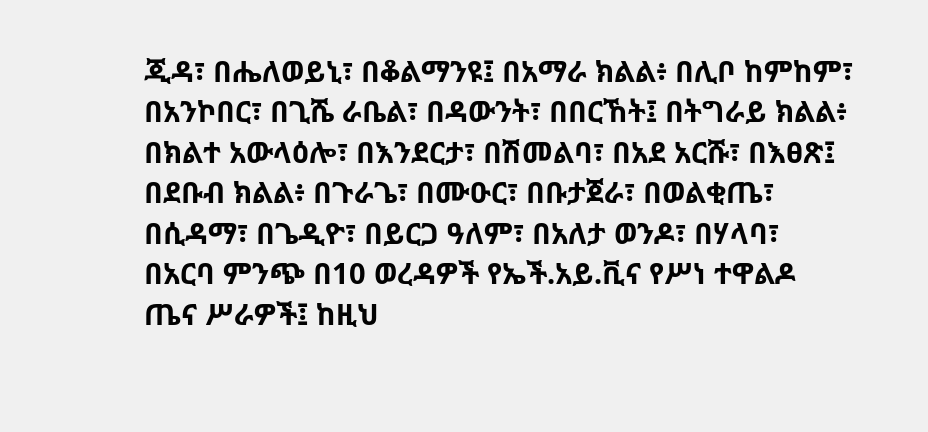ጂዳ፣ በሔለወይኒ፣ በቆልማንዩ፤ በአማራ ክልል፥ በሊቦ ከምከም፣ በአንኮበር፣ በጊሼ ራቤል፣ በዳውንት፣ በበርኸት፤ በትግራይ ክልል፥ በክልተ አውላዕሎ፣ በእንደርታ፣ በሽመልባ፣ በአደ አርሹ፣ በእፀጽ፤ በደቡብ ክልል፥ በጉራጌ፣ በሙዑር፣ በቡታጀራ፣ በወልቂጤ፣ በሲዳማ፣ በጌዲዮ፣ በይርጋ ዓለም፣ በአለታ ወንዶ፣ በሃላባ፣ በአርባ ምንጭ በ10 ወረዳዎች የኤች.አይ.ቪና የሥነ ተዋልዶ ጤና ሥራዎች፤ ከዚህ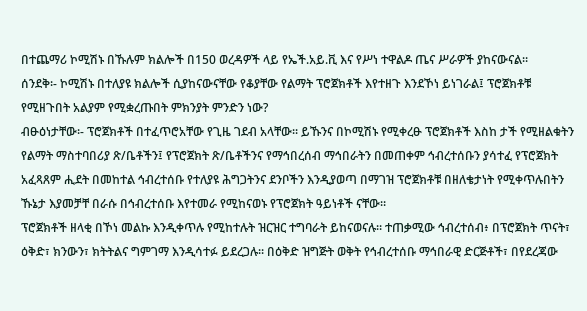በተጨማሪ ኮሚሽኑ በኹሉም ክልሎች በ150 ወረዳዎች ላይ የኤች.አይ.ቪ እና የሥነ ተዋልዶ ጤና ሥራዎች ያከናውናል።
ሰንደቅ፡- ኮሚሽኑ በተለያዩ ክልሎች ሲያከናውናቸው የቆያቸው የልማት ፕሮጀክቶች እየተዘጉ እንደኾነ ይነገራል፤ ፕሮጀክቶቹ የሚዘጉበት አልያም የሚቋረጡበት ምክንያት ምንድን ነው?
ብፁዕነታቸው፡- ፕሮጀክቶች በተፈጥሮአቸው የጊዜ ገደብ አላቸው፡፡ ይኹንና በኮሚሽኑ የሚቀረፁ ፕሮጀክቶች እስከ ታች የሚዘልቁትን የልማት ማስተባበሪያ ጽ/ቤቶችን፤ የፕሮጀክት ጽ/ቤቶችንና የማኅበረሰብ ማኅበራትን በመጠቀም ኅብረተሰቡን ያሳተፈ የፕሮጀክት አፈጻጸም ሒደት በመከተል ኅብረተሰቡ የተለያዩ ሕግጋትንና ደንቦችን እንዲያወጣ በማገዝ ፕሮጀክቶቹ በዘለቄታነት የሚቀጥሉበትን ኹኔታ እያመቻቸ በራሱ በኅብረተሰቡ እየተመራ የሚከናወኑ የፕሮጀክት ዓይነቶች ናቸው።
ፕሮጀክቶች ዘላቂ በኾነ መልኩ እንዲቀጥሉ የሚከተሉት ዝርዝር ተግባራት ይከናወናሉ። ተጠቃሚው ኅብረተሰብ፥ በፕሮጀክት ጥናት፣ ዕቅድ፣ ክንውን፣ ክትትልና ግምገማ እንዲሳተፉ ይደረጋሉ። በዕቅድ ዝግጅት ወቅት የኅብረተሰቡ ማኅበራዊ ድርጅቶች፣ በየደረጃው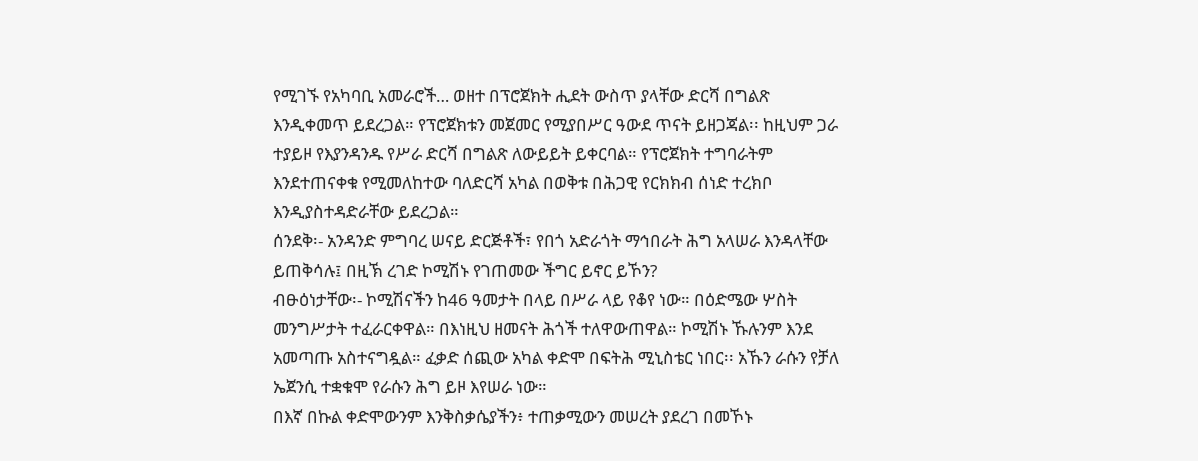የሚገኙ የአካባቢ አመራሮች… ወዘተ በፕሮጀክት ሒደት ውስጥ ያላቸው ድርሻ በግልጽ እንዲቀመጥ ይደረጋል። የፕሮጀክቱን መጀመር የሚያበሥር ዓውደ ጥናት ይዘጋጃል፡፡ ከዚህም ጋራ ተያይዞ የእያንዳንዱ የሥራ ድርሻ በግልጽ ለውይይት ይቀርባል። የፕሮጀክት ተግባራትም እንደተጠናቀቁ የሚመለከተው ባለድርሻ አካል በወቅቱ በሕጋዊ የርክክብ ሰነድ ተረክቦ እንዲያስተዳድራቸው ይደረጋል።
ሰንደቅ፡- አንዳንድ ምግባረ ሠናይ ድርጅቶች፣ የበጎ አድራጎት ማኅበራት ሕግ አላሠራ እንዳላቸው ይጠቅሳሉ፤ በዚኽ ረገድ ኮሚሽኑ የገጠመው ችግር ይኖር ይኾን?
ብፁዕነታቸው፡- ኮሚሽናችን ከ46 ዓመታት በላይ በሥራ ላይ የቆየ ነው። በዕድሜው ሦስት መንግሥታት ተፈራርቀዋል። በእነዚህ ዘመናት ሕጎች ተለዋውጠዋል። ኮሚሽኑ ኹሉንም እንደ አመጣጡ አስተናግዷል። ፈቃድ ሰጪው አካል ቀድሞ በፍትሕ ሚኒስቴር ነበር፡፡ አኹን ራሱን የቻለ ኤጀንሲ ተቋቁሞ የራሱን ሕግ ይዞ እየሠራ ነው።
በእኛ በኩል ቀድሞውንም እንቅስቃሴያችን፥ ተጠቃሚውን መሠረት ያደረገ በመኾኑ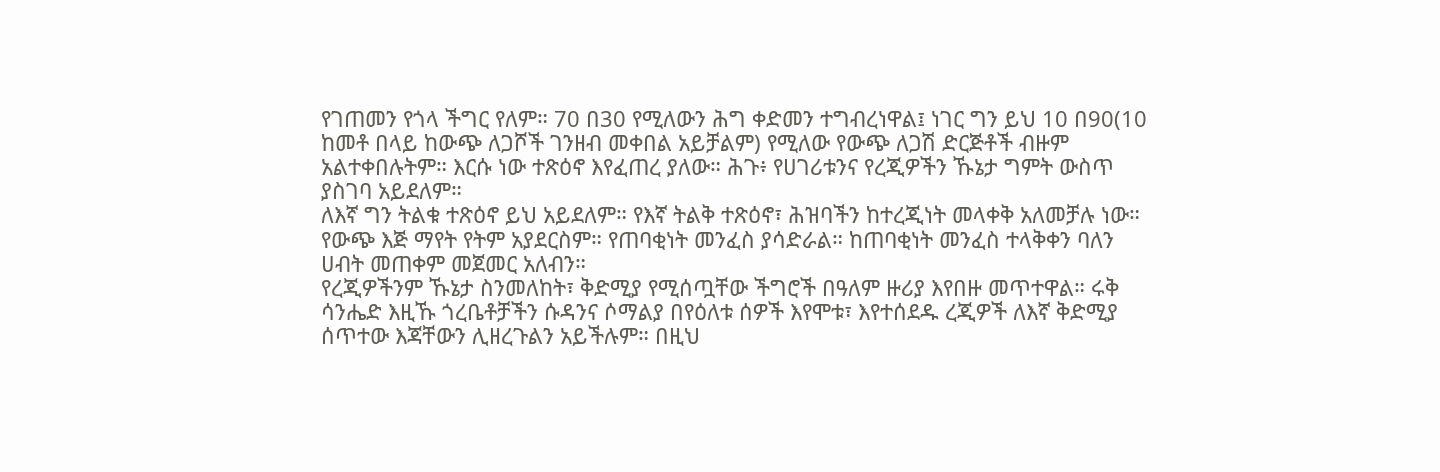የገጠመን የጎላ ችግር የለም። 70 በ30 የሚለውን ሕግ ቀድመን ተግብረነዋል፤ ነገር ግን ይህ 10 በ90(10 ከመቶ በላይ ከውጭ ለጋሾች ገንዘብ መቀበል አይቻልም) የሚለው የውጭ ለጋሽ ድርጅቶች ብዙም አልተቀበሉትም። እርሱ ነው ተጽዕኖ እየፈጠረ ያለው። ሕጉ፥ የሀገሪቱንና የረጂዎችን ኹኔታ ግምት ውስጥ ያስገባ አይደለም።
ለእኛ ግን ትልቁ ተጽዕኖ ይህ አይደለም። የእኛ ትልቅ ተጽዕኖ፣ ሕዝባችን ከተረጂነት መላቀቅ አለመቻሉ ነው። የውጭ እጅ ማየት የትም አያደርስም። የጠባቂነት መንፈስ ያሳድራል። ከጠባቂነት መንፈስ ተላቅቀን ባለን ሀብት መጠቀም መጀመር አለብን።
የረጂዎችንም ኹኔታ ስንመለከት፣ ቅድሚያ የሚሰጧቸው ችግሮች በዓለም ዙሪያ እየበዙ መጥተዋል። ሩቅ ሳንሔድ እዚኹ ጎረቤቶቻችን ሱዳንና ሶማልያ በየዕለቱ ሰዎች እየሞቱ፣ እየተሰደዱ ረጂዎች ለእኛ ቅድሚያ ሰጥተው እጃቸውን ሊዘረጉልን አይችሉም። በዚህ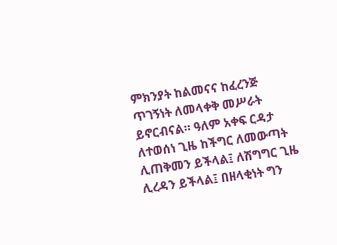ምክንያት ከልመናና ከፈረንጅ ጥገኝነት ለመላቀቅ መሥራት ይኖርብናል። ዓለም አቀፍ ርዳታ ለተወሰነ ጊዜ ከችግር ለመውጣት ሊጠቅመን ይችላል፤ ለሽግግር ጊዜ ሊረዳን ይችላል፤ በዘላቂነት ግን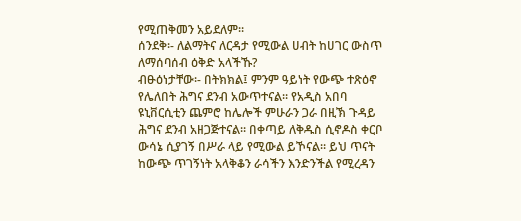የሚጠቅመን አይደለም።
ሰንደቅ፡- ለልማትና ለርዳታ የሚውል ሀብት ከሀገር ውስጥ ለማሰባሰብ ዕቅድ አላችኹ?
ብፁዕነታቸው፡- በትክክል፤ ምንም ዓይነት የውጭ ተጽዕኖ የሌለበት ሕግና ደንብ አውጥተናል። የአዲስ አበባ ዩኒቨርሲቲን ጨምሮ ከሌሎች ምሁራን ጋራ በዚኽ ጉዳይ ሕግና ደንብ አዘጋጅተናል። በቀጣይ ለቅዱስ ሲኖዶስ ቀርቦ ውሳኔ ሲያገኝ በሥራ ላይ የሚውል ይኾናል። ይህ ጥናት ከውጭ ጥገኝነት አላቅቆን ራሳችን እንድንችል የሚረዳን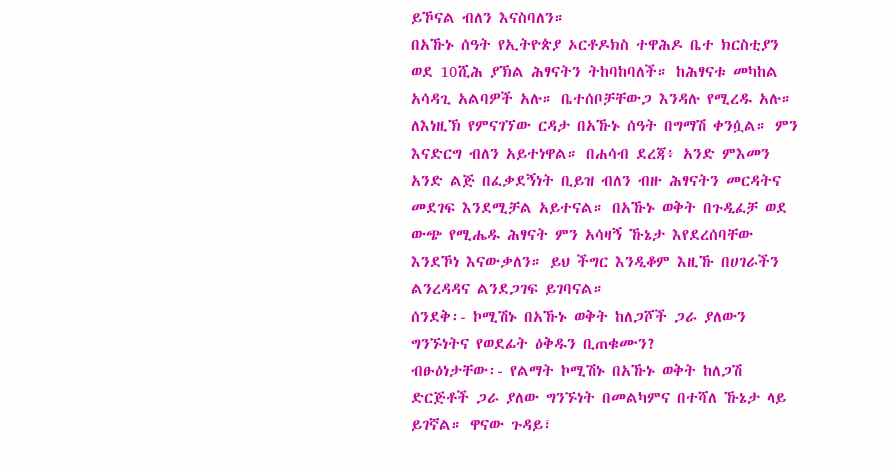ይኾናል ብለን እናስባለን።
በአኹኑ ሰዓት የኢትዮጵያ ኦርቶዶክስ ተዋሕዶ ቤተ ክርስቲያን ወደ 10ሺሕ ያኽል ሕፃናትን ትከባከባለች። ከሕፃናቱ መካከል አሳዳጊ አልባዎች አሉ። ቤተሰቦቻቸውጋ እንዳሉ የሚረዱ አሉ። ለእነዚኽ የምናገኘው ርዳታ በአኹኑ ሰዓት በግማሽ ቀንሷል። ምን እናድርግ ብለን አይተነዋል። በሐሳብ ደረጃ፥ አንድ ምእመን አንድ ልጅ በፈቃደኝነት ቢይዝ ብለን ብዙ ሕፃናትን መርዳትና መደገፍ እንደሚቻል አይተናል። በአኹኑ ወቅት በጉዲፈቻ ወደ ውጭ የሚሔዱ ሕፃናት ምን አሳዛኝ ኹኔታ እየደረሰባቸው እንደኾነ እናውቃለን። ይህ ችግር እንዲቆም እዚኹ በሀገራችን ልንረዳዳና ልንደጋገፍ ይገባናል።
ሰንደቅ፡- ኮሚሽኑ በአኹኑ ወቅት ከለጋሾች ጋራ ያለውን ግንኙነትና የወደፊት ዕቅዱን ቢጠቁሙን?
ብፁዕነታቸው፡- የልማት ኮሚሽኑ በአኹኑ ወቅት ከለጋሽ ድርጅቶች ጋራ ያለው ግንኙነት በመልካምና በተሻለ ኹኔታ ላይ ይገኛል። ዋናው ጉዳይ፣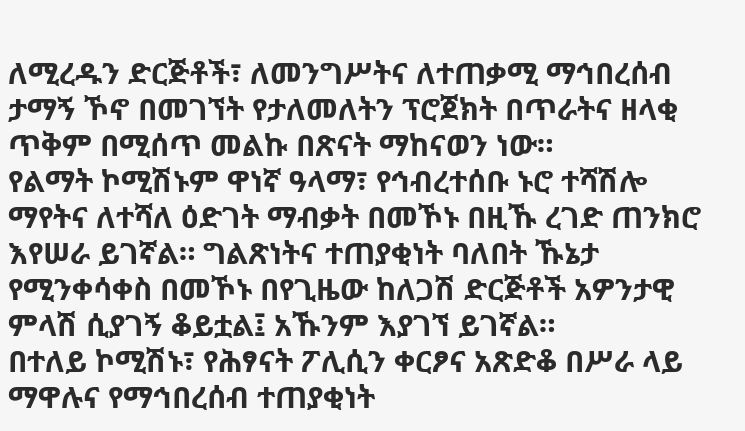ለሚረዱን ድርጅቶች፣ ለመንግሥትና ለተጠቃሚ ማኅበረሰብ ታማኝ ኾኖ በመገኘት የታለመለትን ፕሮጀክት በጥራትና ዘላቂ ጥቅም በሚሰጥ መልኩ በጽናት ማከናወን ነው።
የልማት ኮሚሽኑም ዋነኛ ዓላማ፣ የኅብረተሰቡ ኑሮ ተሻሽሎ ማየትና ለተሻለ ዕድገት ማብቃት በመኾኑ በዚኹ ረገድ ጠንክሮ እየሠራ ይገኛል። ግልጽነትና ተጠያቂነት ባለበት ኹኔታ የሚንቀሳቀስ በመኾኑ በየጊዜው ከለጋሽ ድርጅቶች አዎንታዊ ምላሽ ሲያገኝ ቆይቷል፤ አኹንም እያገኘ ይገኛል።
በተለይ ኮሚሽኑ፣ የሕፃናት ፖሊሲን ቀርፆና አጽድቆ በሥራ ላይ ማዋሉና የማኅበረሰብ ተጠያቂነት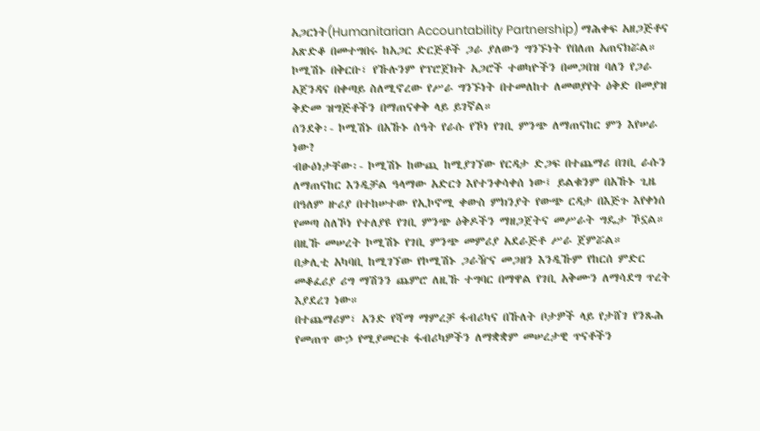አጋርነት(Humanitarian Accountability Partnership) ማሕቀፍ አዘጋጅቶና አጽድቆ በመተግበሩ ከአጋር ድርጅቶች ጋራ ያለውን ግንኙነት የበለጠ አጠናክሯል።
ኮሚሽኑ በቅርቡ፣ የኹሉንም የፕሮጀክት አጋሮች ተወካዮችን በመጋበዝ ባለን የጋራ አጀንዳና በቀጣይ ስለሚኖረው የሥራ ግንኙነት በተመለከተ ለመወያየት ዕቅድ በመያዝ ቅድመ ዝግጅቶችን በማጠናቀቅ ላይ ይገኛል።
ሰንደቅ፡- ኮሚሽኑ በአኹኑ ሰዓት የራሱ የኾነ የገቢ ምንጭ ለማጠናከር ምን እየሠራ ነው?
ብፁዕነታቸው፡- ኮሚሽኑ ከውጪ ከሚያገኘው የርዳታ ድጋፍ በተጨማሪ በገቢ ራሱን ለማጠናከር እንዲቻል ዓላማው አድርጎ እየተንቀሳቀሰ ነው፤ ይልቁንም በአኹኑ ጊዜ በዓለም ዙሪያ በተከሠተው የኢኮኖሚ ቀውስ ምክንያት የውጭ ርዳታ በእጅጉ እየቀነሰ የመጣ ስለኾነ የተለያዩ የገቢ ምንጭ ዕቅዶችን ማዘጋጀትና መሥራት ግዴታ ኾኗል። በዚኹ መሠረት ኮሚሽኑ የገቢ ምንጭ መምሪያ አደራጅቶ ሥራ ጀምሯል።
በቃሊቲ አካባቢ ከሚገኘው የኮሚሽኑ ጋራዥና መጋዘን እንዲኹም የከርሰ ምድር መቆፈሪያ ሪግ ማሽንን ጨምሮ ለዚኹ ተግባር በማዋል የገቢ አቅሙን ለማሳደግ ጥረት እያደረገ ነው።
በተጨማሪም፣ አንድ የሻማ ማምረቻ ፋብሪካና በኹለት ቦታዎች ላይ የታሸገ የንጹሕ የመጠጥ ውኃ የሚያመርቱ ፋብሪካዎችን ለማቋቋም መሠረታዊ ጥናቶችን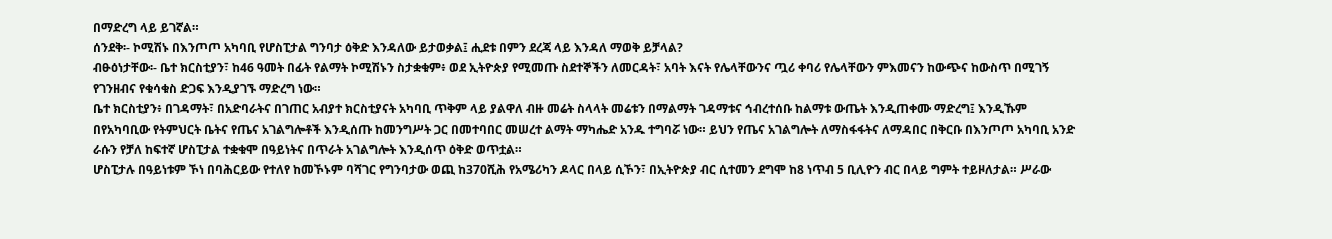በማድረግ ላይ ይገኛል።
ሰንደቅ፡- ኮሚሽኑ በእንጦጦ አካባቢ የሆስፒታል ግንባታ ዕቅድ እንዳለው ይታወቃል፤ ሒደቱ በምን ደረጃ ላይ እንዳለ ማወቅ ይቻላል?
ብፁዕነታቸው፡- ቤተ ክርስቲያን፣ ከ46 ዓመት በፊት የልማት ኮሚሽኑን ስታቋቁም፥ ወደ ኢትዮጵያ የሚመጡ ስደተኞችን ለመርዳት፣ አባት እናት የሌላቸውንና ጧሪ ቀባሪ የሌላቸውን ምእመናን ከውጭና ከውስጥ በሚገኝ የገንዘብና የቁሳቁስ ድጋፍ እንዲያገኙ ማድረግ ነው።
ቤተ ክርስቲያን፥ በገዳማት፣ በአድባራትና በገጠር አብያተ ክርስቲያናት አካባቢ ጥቅም ላይ ያልዋለ ብዙ መሬት ስላላት መሬቱን በማልማት ገዳማቱና ኅብረተሰቡ ከልማቱ ውጤት እንዲጠቀሙ ማድረግ፤ እንዲኹም በየአካባቢው የትምህርት ቤትና የጤና አገልግሎቶች እንዲሰጡ ከመንግሥት ጋር በመተባበር መሠረተ ልማት ማካሔድ አንዱ ተግባሯ ነው። ይህን የጤና አገልግሎት ለማስፋፋትና ለማዳበር በቅርቡ በእንጦጦ አካባቢ አንድ ራሱን የቻለ ከፍተኛ ሆስፒታል ተቋቁሞ በዓይነትና በጥራት አገልግሎት እንዲሰጥ ዕቅድ ወጥቷል።
ሆስፒታሉ በዓይነቱም ኾነ በባሕርይው የተለየ ከመኾኑም ባሻገር የግንባታው ወጪ ከ370ሺሕ የአሜሪካን ዶላር በላይ ሲኾን፣ በኢትዮጵያ ብር ሲተመን ደግሞ ከ8 ነጥብ 5 ቢሊዮን ብር በላይ ግምት ተይዞለታል። ሥራው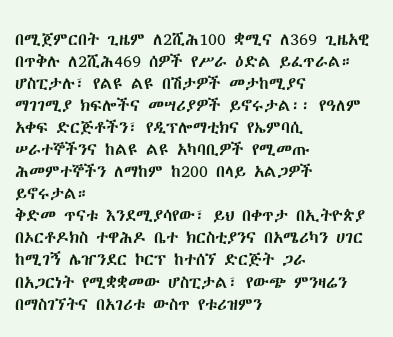በሚጀምርበት ጊዜም ለ2ሺሕ100 ቋሚና ለ369 ጊዜአዊ በጥቅሉ ለ2ሺሕ469 ሰዎች የሥራ ዕድል ይፈጥራል።
ሆስፒታሉ፣ የልዩ ልዩ በሽታዎች መታከሚያና ማገገሚያ ክፍሎችና መሣሪያዎች ይኖሩታል፡፡ የዓለም አቀፍ ድርጅቶችን፣ የዲፕሎማቲክና የኤምባሲ ሠራተኞችንና ከልዩ ልዩ አካባቢዎች የሚመጡ ሕመምተኞችን ለማከም ከ200 በላይ አልጋዎች ይኖሩታል።
ቅድመ ጥናቱ እንደሚያሳየው፣ ይህ በቀጥታ በኢትዮጵያ በኦርቶዶክስ ተዋሕዶ ቤተ ክርስቲያንና በአሜሪካን ሀገር ከሚገኝ ሌዠንደር ኮርፕ ከተሰኘ ድርጅት ጋራ በአጋርነት የሚቋቋመው ሆስፒታል፣ የውጭ ምንዛሬን በማስገኘትና በአገሪቱ ውስጥ የቱሪዝምን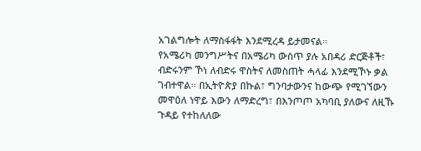አገልግሎት ለማስፋፋት እንደሚረዳ ይታመናል።
የአሜሪካ መንግሥትና በአሜሪካ ውስጥ ያሉ አበዳሪ ድርጅቶች፣ ብድሩንም ኾነ ለብድሩ ዋስትና ለመስጠት ሓላፊ እንደሚኾኑ ቃል ገብተዋል። በኢትዮጵያ በኩል፣ ግንባታውንና ከውጭ የሚገኘውን መዋዕለ ነዋይ እውን ለማድረግ፣ በእንጦጦ አካባቢ ያለውና ለዚኹ ጉዳይ የተከለለው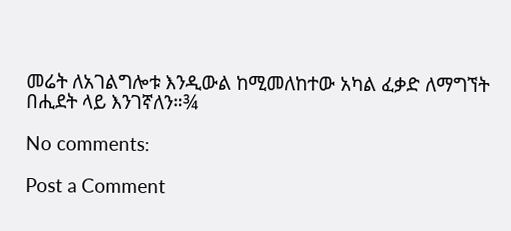መሬት ለአገልግሎቱ እንዲውል ከሚመለከተው አካል ፈቃድ ለማግኘት በሒደት ላይ እንገኛለን።¾

No comments:

Post a Comment